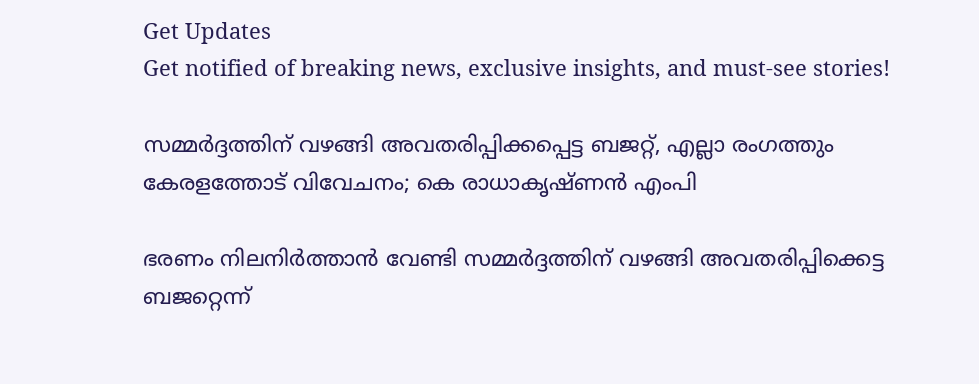Get Updates
Get notified of breaking news, exclusive insights, and must-see stories!

സമ്മർദ്ദത്തിന് വഴങ്ങി അവതരിപ്പിക്കപ്പെട്ട ബജറ്റ്, എല്ലാ രംഗത്തും കേരളത്തോട് വിവേചനം; കെ രാധാകൃഷ്ണൻ എംപി

ഭരണം നിലനിർത്താൻ വേണ്ടി സമ്മർദ്ദത്തിന് വഴങ്ങി അവതരിപ്പിക്കെട്ട ബജറ്റെന്ന്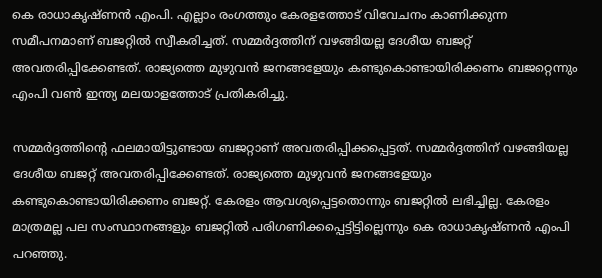കെ രാധാകൃഷ്ണൻ എംപി. എല്ലാം രംഗത്തും കേരളത്തോട് വിവേചനം കാണിക്കുന്ന സമീപനമാണ് ബജറ്റിൽ സ്വീകരിച്ചത്. സമ്മർദ്ദത്തിന് വഴങ്ങിയല്ല ദേശീയ ബജറ്റ് അവതരിപ്പിക്കേണ്ടത്. രാജ്യത്തെ മുഴുവൻ ജനങ്ങളേയും കണ്ടുകൊണ്ടായിരിക്കണം ബജറ്റെന്നും എംപി വൺ ഇന്ത്യ മലയാളത്തോട് പ്രതികരിച്ചു.

സമ്മർദ്ദത്തിന്റെ ഫലമായിട്ടുണ്ടായ ബജറ്റാണ് അവതരിപ്പിക്കപ്പെട്ടത്. സമ്മർദ്ദത്തിന് വഴങ്ങിയല്ല ദേശീയ ബജറ്റ് അവതരിപ്പിക്കേണ്ടത്. രാജ്യത്തെ മുഴുവൻ ജനങ്ങളേയും കണ്ടുകൊണ്ടായിരിക്കണം ബജറ്റ്. കേരളം ആവശ്യപ്പെട്ടതൊന്നും ബജറ്റിൽ ലഭിച്ചില്ല. കേരളം മാത്രമല്ല പല സംസ്ഥാനങ്ങളും ബജറ്റിൽ പരിഗണിക്കപ്പെട്ടിട്ടില്ലെന്നും കെ രാധാകൃഷ്ണൻ എംപി പറഞ്ഞു.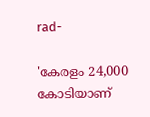rad-

'കേരളം 24,000 കോടിയാണ്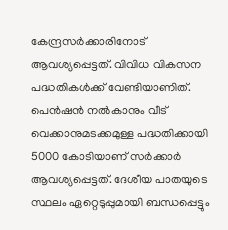കേന്ദ്രസർക്കാരിനോട് ആവശ്യപ്പെട്ടത്. വിവിധ വികസന പദ്ധതികൾക്ക് വേണ്ടിയാണിത്. പെൻഷൻ നൽകാനും വീട് വെക്കാനുമടക്കമുള്ള പദ്ധതിക്കായി 5000 കോടിയാണ് സർക്കാർ ആവശ്യപ്പെട്ടത്. ദേശീയ പാതയുടെ സ്ഥലം ഏറ്റെടുപ്പുമായി ബന്ധപ്പെട്ടും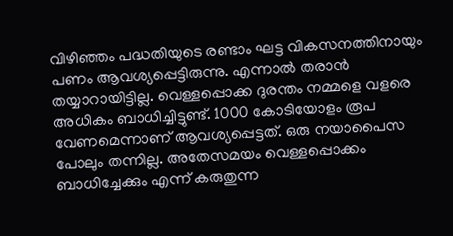വിഴിഞ്ഞം പദ്ധതിയുടെ രണ്ടാം ഘട്ട വികസനത്തിനായും പണം ആവശ്യപ്പെട്ടിരുന്നു. എന്നാൽ തരാൻ തയ്യാറായിട്ടില്ല. വെള്ളപ്പൊക്ക ദുരന്തം നമ്മളെ വളരെ അധികം ബാധിച്ചിട്ടുണ്ട്. 1000 കോടിയോളം രൂപ വേണമെന്നാണ് ആവശ്യപ്പെട്ടത്. ഒരു നയാപൈസ പോലും തന്നില്ല. അതേസമയം വെള്ളപ്പൊക്കം ബാധിച്ചേക്കും എന്ന് കരുതുന്ന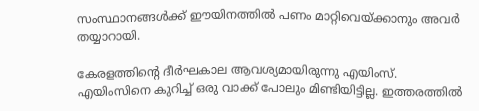സംസ്ഥാനങ്ങൾക്ക് ഈയിനത്തിൽ പണം മാറ്റിവെയ്ക്കാനും അവർ തയ്യാറായി.

കേരളത്തിന്റെ ദീർഘകാല ആവശ്യമായിരുന്നു എയിംസ്. എയിംസിനെ കുറിച്ച് ഒരു വാക്ക് പോലും മിണ്ടിയിട്ടില്ല. ഇത്തരത്തിൽ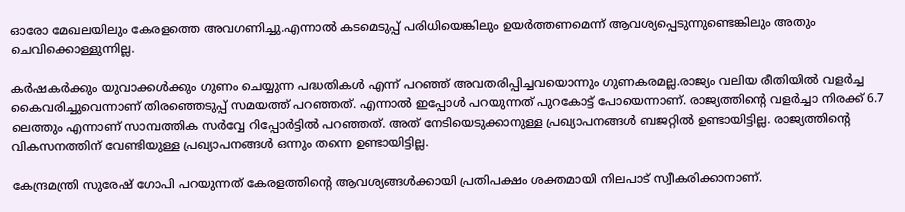ഓരോ മേഖലയിലും കേരളത്തെ അവഗണിച്ചു.എന്നാൽ കടമെടുപ്പ് പരിധിയെങ്കിലും ഉയർത്തണമെന്ന് ആവശ്യപ്പെടുന്നുണ്ടെങ്കിലും അതും ചെവിക്കൊള്ളുന്നില്ല.

കർഷകർക്കും യുവാക്കൾക്കും ഗുണം ചെയ്യുന്ന പദ്ധതികൾ എന്ന് പറഞ്ഞ് അവതരിപ്പിച്ചവയൊന്നും ഗുണകരമല്ല.രാജ്യം വലിയ രീതിയിൽ വളർച്ച കൈവരിച്ചുവെന്നാണ് തിരഞ്ഞെടുപ്പ് സമയത്ത് പറഞ്ഞത്. എന്നാൽ ഇപ്പോൾ പറയുന്നത് പുറകോട്ട് പോയെന്നാണ്. രാജ്യത്തിന്റെ വളർച്ചാ നിരക്ക് 6.7 ലെത്തും എന്നാണ് സാമ്പത്തിക സർവ്വേ റിപ്പോർട്ടിൽ പറഞ്ഞത്. അത് നേടിയെടുക്കാനുള്ള പ്രഖ്യാപനങ്ങൾ ബജറ്റിൽ ഉണ്ടായിട്ടില്ല. രാജ്യത്തിന്റെ വികസനത്തിന് വേണ്ടിയുള്ള പ്രഖ്യാപനങ്ങൾ ഒന്നും തന്നെ ഉണ്ടായിട്ടില്ല.

കേന്ദ്രമന്ത്രി സുരേഷ് ഗോപി പറയുന്നത് കേരളത്തിന്റെ ആവശ്യങ്ങൾക്കായി പ്രതിപക്ഷം ശക്തമായി നിലപാട് സ്വീകരിക്കാനാണ്.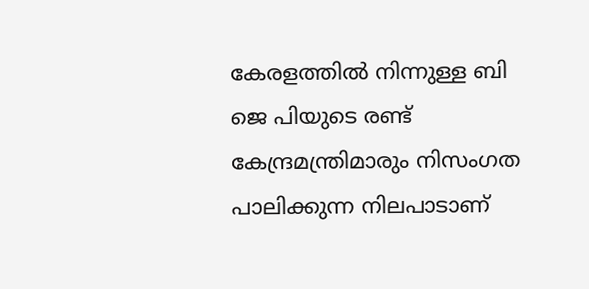കേരളത്തിൽ നിന്നുള്ള ബി ജെ പിയുടെ രണ്ട് കേന്ദ്രമന്ത്രിമാരും നിസംഗത പാലിക്കുന്ന നിലപാടാണ്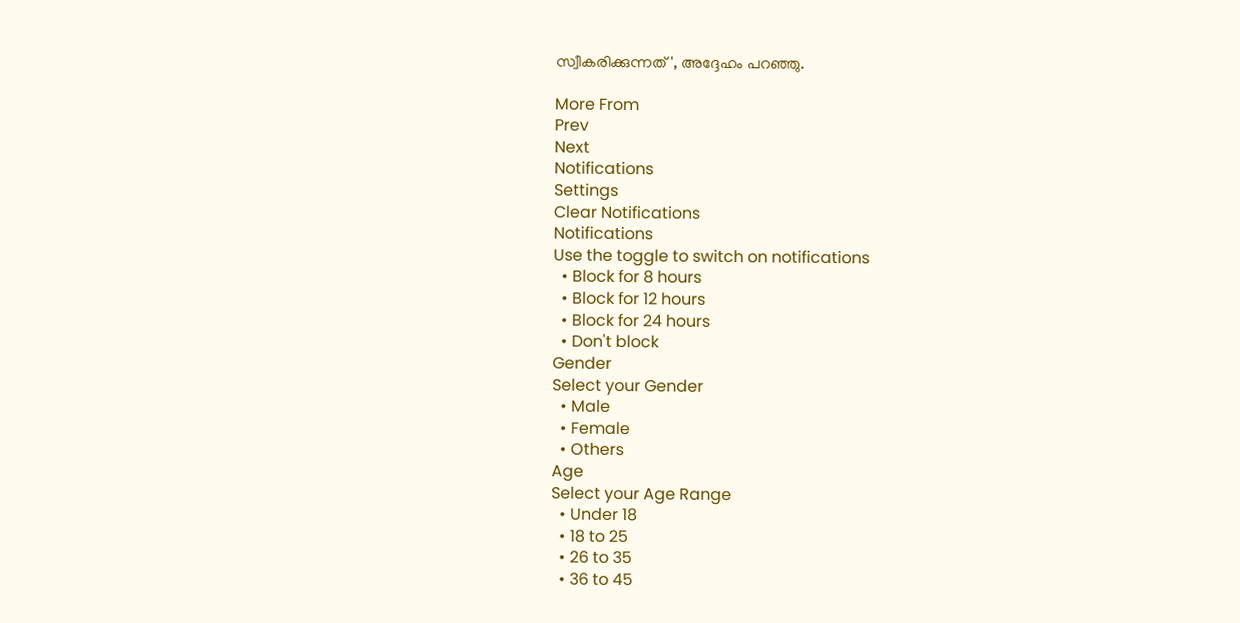സ്വീകരിക്കുന്നത്', അദ്ദേഹം പറഞ്ഞു.

More From
Prev
Next
Notifications
Settings
Clear Notifications
Notifications
Use the toggle to switch on notifications
  • Block for 8 hours
  • Block for 12 hours
  • Block for 24 hours
  • Don't block
Gender
Select your Gender
  • Male
  • Female
  • Others
Age
Select your Age Range
  • Under 18
  • 18 to 25
  • 26 to 35
  • 36 to 45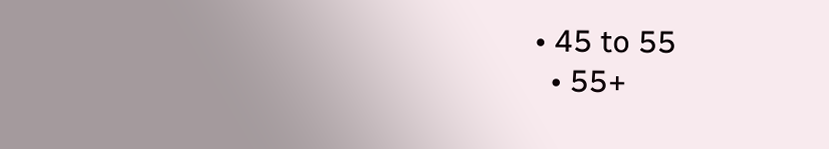• 45 to 55
  • 55+